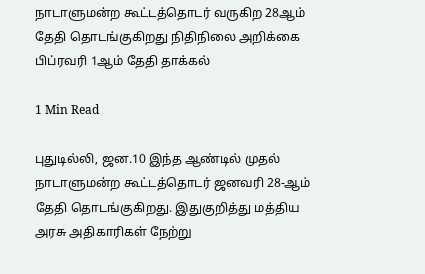நாடாளுமன்ற கூட்டத்தொடர் வருகிற 28ஆம் தேதி தொடங்குகிறது நிதிநிலை அறிக்கை பிப்ரவரி 1ஆம் தேதி தாக்கல்

1 Min Read

புதுடில்லி, ஜன.10 இந்த ஆண்டில் முதல் நாடாளுமன்ற கூட்டத்தொடர் ஜனவரி 28-ஆம் தேதி தொடங்குகிறது. இதுகுறித்து மத்திய அரசு அதிகாரிகள் நேற்று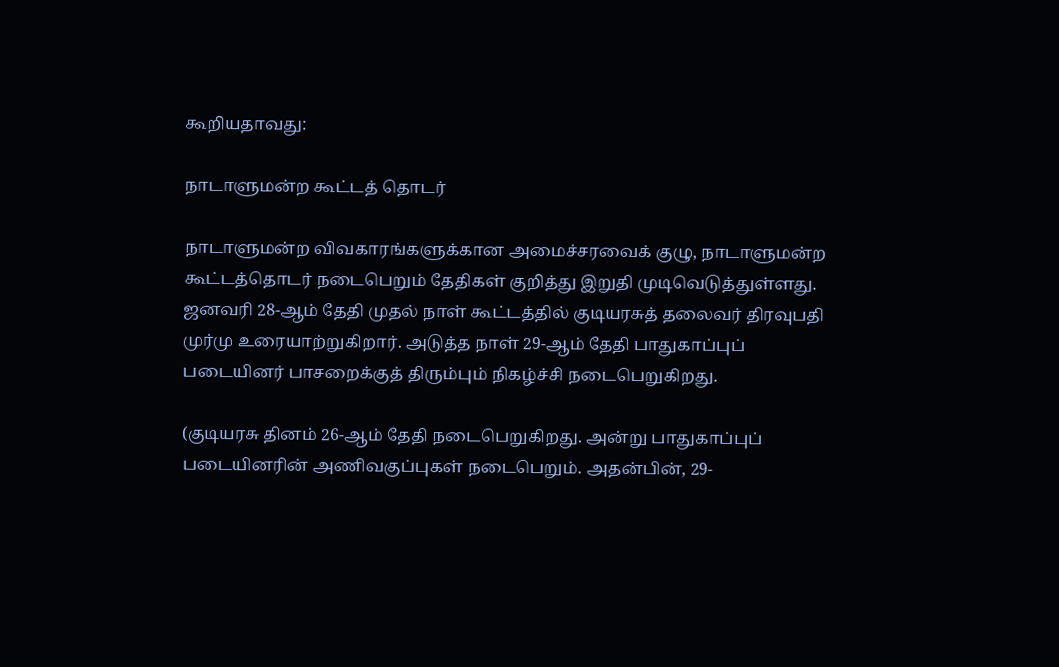கூறியதாவது:

நாடாளுமன்ற கூட்டத் தொடர்

நாடாளுமன்ற விவகாரங்களுக்கான அமைச்சரவைக் குழு, நாடாளுமன்ற கூட்டத்தொடர் நடைபெறும் தேதிகள் குறித்து இறுதி முடிவெடுத்துள்ளது. ஜனவரி 28-ஆம் தேதி முதல் நாள் கூட்டத்தில் குடியரசுத் தலைவர் திரவுபதி முர்மு உரையாற்றுகிறார். அடுத்த நாள் 29-ஆம் தேதி பாதுகாப்புப் படையினர் பாசறைக்குத் திரும்பும் நிகழ்ச்சி நடைபெறுகிறது.

(குடியரசு தினம் 26-ஆம் தேதி நடைபெறுகிறது. அன்று பாதுகாப்புப் படையினரின் அணிவகுப்புகள் நடைபெறும். அதன்பின், 29-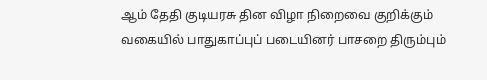ஆம் தேதி குடியரசு தின விழா நிறைவை குறிக்கும் வகையில் பாதுகாப்புப் படையினர் பாசறை திரும்பும்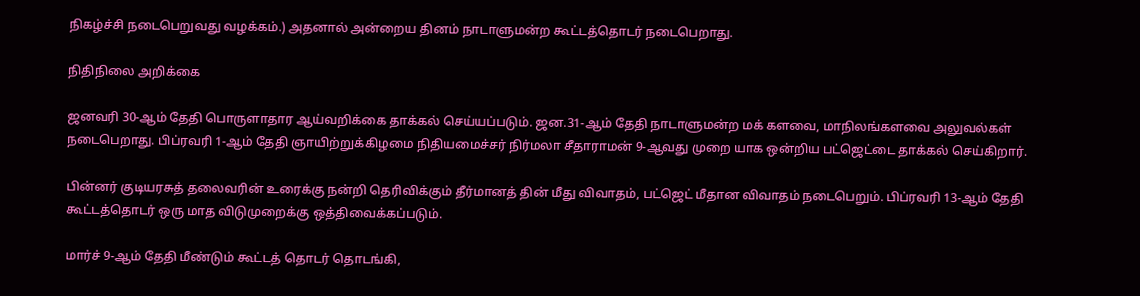நிகழ்ச்சி நடைபெறுவது வழக்கம்.) அதனால் அன்றைய தினம் நாடாளுமன்ற கூட்டத்தொடர் நடைபெறாது.

நிதிநிலை அறிக்கை

ஜனவரி 30-ஆம் தேதி பொருளாதார ஆய்வறிக்கை தாக்கல் செய்யப்படும். ஜன.31-ஆம் தேதி நாடாளுமன்ற மக் களவை, மாநிலங்களவை அலுவல்கள் நடைபெறாது. பிப்ரவரி 1-ஆம் தேதி ஞாயிற்றுக்கிழமை நிதியமைச்சர் நிர்மலா சீதாராமன் 9-ஆவது முறை யாக ஒன்றிய பட்ஜெட்டை தாக்கல் செய்கிறார்.

பின்னர் குடியரசுத் தலைவரின் உரைக்கு நன்றி தெரிவிக்கும் தீர்மானத் தின் மீது விவாதம், பட்ஜெட் மீதான விவாதம் நடைபெறும். பிப்ரவரி 13-ஆம் தேதி கூட்டத்தொடர் ஒரு மாத விடுமுறைக்கு ஒத்திவைக்கப்படும்.

மார்ச் 9-ஆம் தேதி மீண்டும் கூட்டத் தொடர் தொடங்கி,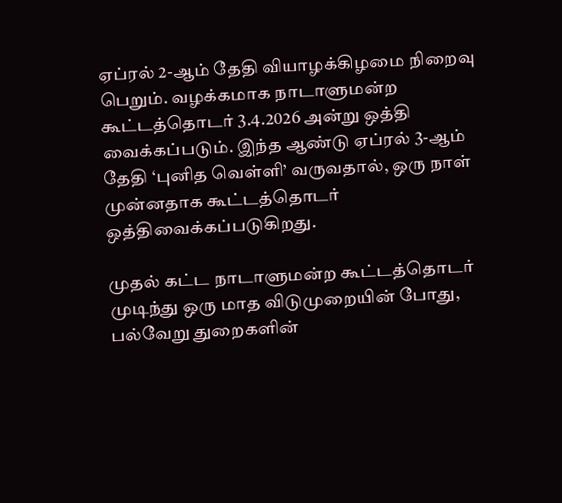ஏப்ரல் 2-ஆம் தேதி வியாழக்கிழமை நிறைவு பெறும். வழக்கமாக நாடாளுமன்ற கூட்டத்தொடர் 3.4.2026 அன்று ஒத்தி வைக்கப்படும். இந்த ஆண்டு ஏப்ரல் 3-ஆம் தேதி ‘புனித வெள்ளி’ வருவதால், ஒரு நாள் முன்னதாக கூட்டத்தொடர் ஒத்திவைக்கப்படுகிறது.

முதல் கட்ட நாடாளுமன்ற கூட்டத்தொடர் முடிந்து ஒரு மாத விடுமுறையின் போது, பல்வேறு துறைகளின்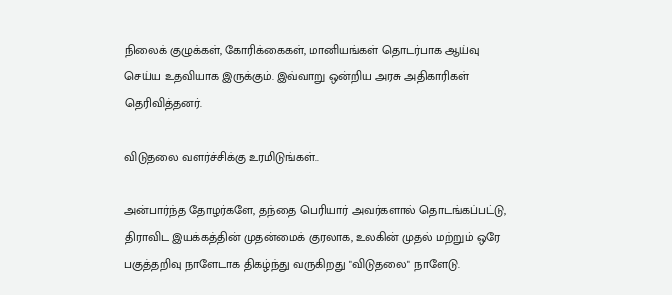நிலைக் குழுக்கள், கோரிக்கைகள், மானியங்கள் தொடர்பாக ஆய்வு செய்ய உதவியாக இருக்கும். இவ்வாறு ஒன்றிய அரசு அதிகாரிகள் தெரிவித்தனர்.

விடுதலை வளர்ச்சிக்கு உரமிடுங்கள்..

அன்பார்ந்த தோழர்களே, தந்தை பெரியார் அவர்களால் தொடங்கப்பட்டு, திராவிட இயக்கத்தின் முதன்மைக் குரலாக, உலகின் முதல் மற்றும் ஒரே பகுத்தறிவு நாளேடாக திகழ்ந்து வருகிறது "விடுதலை" நாளேடு.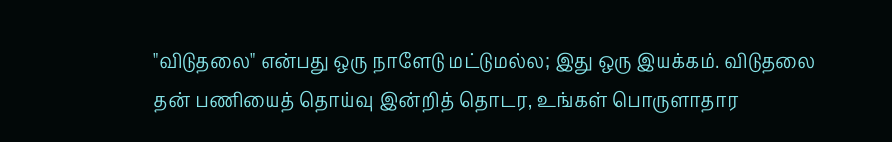"விடுதலை" என்பது ஒரு நாளேடு மட்டுமல்ல; இது ஒரு இயக்கம். விடுதலை தன் பணியைத் தொய்வு இன்றித் தொடர, உங்கள் பொருளாதார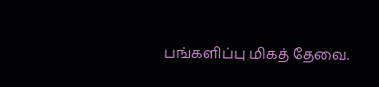பங்களிப்பு மிகத் தேவை.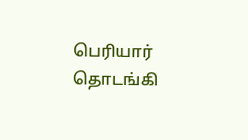பெரியார் தொடங்கி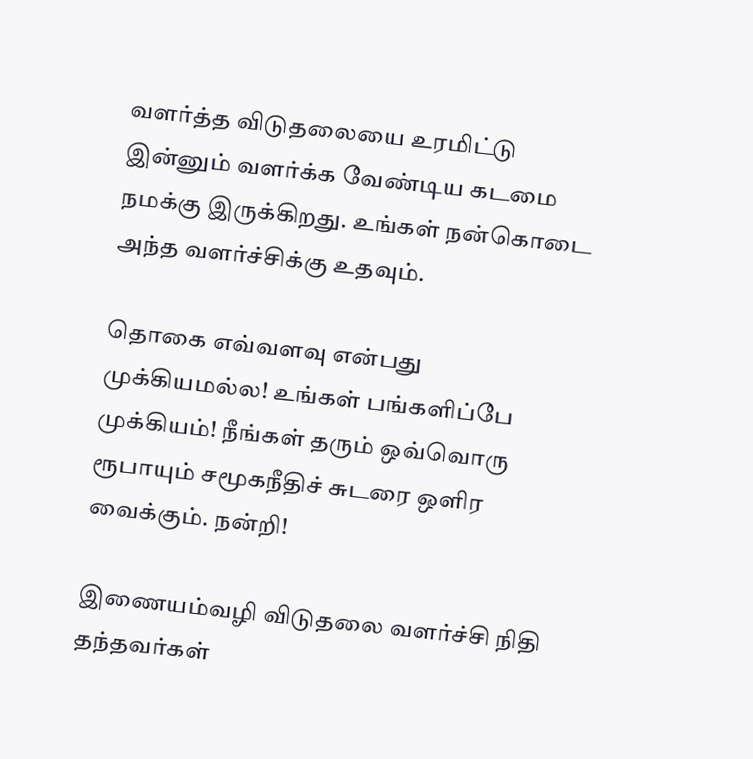வளர்த்த விடுதலையை உரமிட்டு இன்னும் வளர்க்க வேண்டிய கடமை நமக்கு இருக்கிறது. உங்கள் நன்கொடை அந்த வளர்ச்சிக்கு உதவும்.

தொகை எவ்வளவு என்பது முக்கியமல்ல! உங்கள் பங்களிப்பே முக்கியம்! நீங்கள் தரும் ஒவ்வொரு ரூபாயும் சமூகநீதிச் சுடரை ஒளிர வைக்கும். நன்றி!

இணையம்வழி விடுதலை வளர்ச்சி நிதி தந்தவர்கள்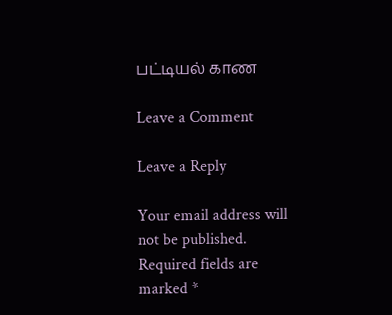பட்டியல் காண

Leave a Comment

Leave a Reply

Your email address will not be published. Required fields are marked *